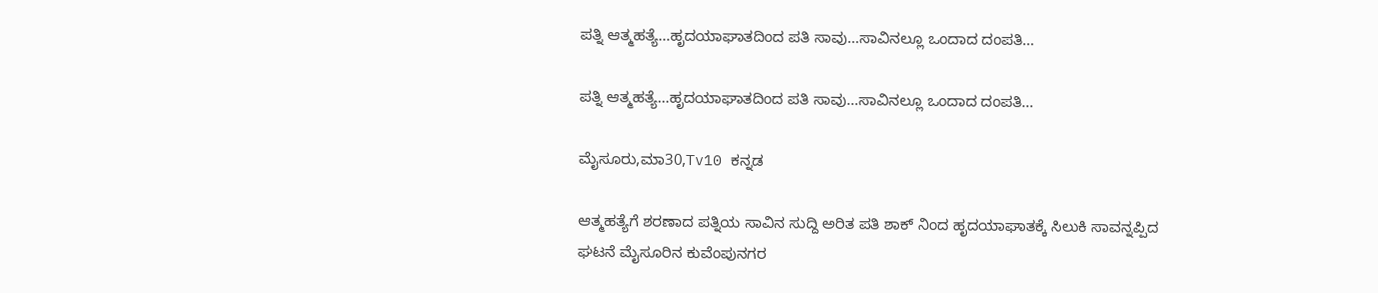ಪತ್ನಿ ಆತ್ಮಹತ್ಯೆ…ಹೃದಯಾಘಾತದಿಂದ ಪತಿ ಸಾವು…ಸಾವಿನಲ್ಲೂ ಒಂದಾದ ದಂಪತಿ…

ಪತ್ನಿ ಆತ್ಮಹತ್ಯೆ…ಹೃದಯಾಘಾತದಿಂದ ಪತಿ ಸಾವು…ಸಾವಿನಲ್ಲೂ ಒಂದಾದ ದಂಪತಿ…

ಮೈಸೂರು,ಮಾ30,Tv10 ಕನ್ನಡ

ಆತ್ಮಹತ್ಯೆಗೆ ಶರಣಾದ ಪತ್ನಿಯ ಸಾವಿನ ಸುದ್ದಿ ಅರಿತ ಪತಿ ಶಾಕ್ ನಿಂದ ಹೃದಯಾಘಾತಕ್ಕೆ ಸಿಲುಕಿ ಸಾವನ್ನಪ್ಪಿದ ಘಟನೆ ಮೈಸೂರಿನ ಕುವೆಂಪುನಗರ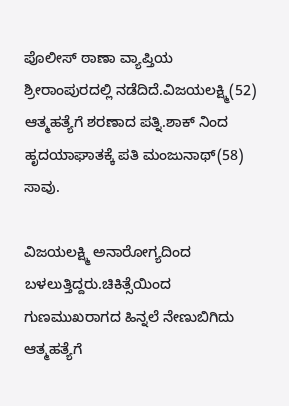ಪೊಲೀಸ್ ಠಾಣಾ ವ್ಯಾಪ್ತಿಯ ಶ್ರೀರಾಂಪುರದಲ್ಲಿ ನಡೆದಿದೆ.ವಿಜಯಲಕ್ಷ್ಮಿ(52) ಆತ್ಮಹತ್ಯೆಗೆ ಶರಣಾದ ಪತ್ನಿ.ಶಾಕ್ ನಿಂದ ಹೃದಯಾಘಾತಕ್ಕೆ ಪತಿ ಮಂಜುನಾಥ್(58) ಸಾವು.

ವಿಜಯಲಕ್ಷ್ಮಿ ಅನಾರೋಗ್ಯದಿಂದ ಬಳಲುತ್ತಿದ್ದರು.ಚಿಕಿತ್ಸೆಯಿಂದ ಗುಣಮುಖರಾಗದ ಹಿನ್ನಲೆ ನೇಣುಬಿಗಿದು ಆತ್ಮಹತ್ಯೆಗೆ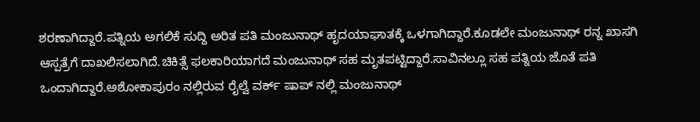ಶರಣಾಗಿದ್ದಾರೆ.ಪತ್ನಿಯ ಅಗಲಿಕೆ ಸುದ್ದಿ ಅರಿತ ಪತಿ ಮಂಜುನಾಥ್ ಹೃದಯಾಘಾತಕ್ಕೆ ಒಳಗಾಗಿದ್ದಾರೆ.ಕೂಡಲೇ ಮಂಜುನಾಥ್ ರನ್ನ ಖಾಸಗಿ ಆಸ್ಪತ್ರೆಗೆ ದಾಖಲಿಸಲಾಗಿದೆ.ಚಿಕಿತ್ಸೆ ಫಲಕಾರಿಯಾಗದೆ ಮಂಜುನಾಥ್ ಸಹ ಮೃತಪಟ್ಟಿದ್ದಾರೆ.ಸಾವಿನಲ್ಲೂ ಸಹ ಪತ್ನಿಯ ಜೊತೆ ಪತಿ ಒಂದಾಗಿದ್ದಾರೆ.ಅಶೋಕಾಪುರಂ ನಲ್ಲಿರುವ ರೈಲ್ವೆ ವರ್ಕ್ ಷಾಪ್ ನಲ್ಲಿ ಮಂಜುನಾಥ್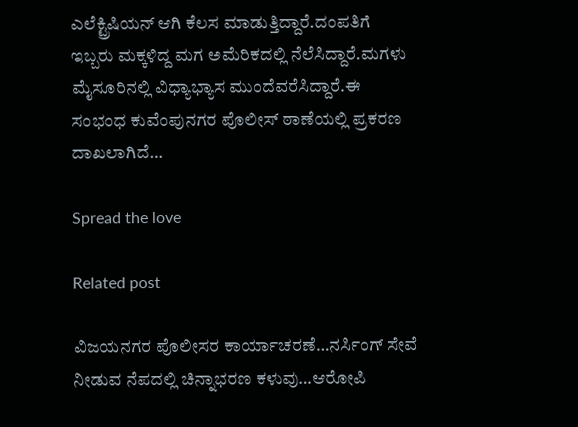ಎಲೆಕ್ಟ್ರಿಷಿಯನ್ ಆಗಿ ಕೆಲಸ ಮಾಡುತ್ತಿದ್ದಾರೆ.ದಂಪತಿಗೆ ಇಬ್ಬರು ಮಕ್ಕಳಿದ್ದ ಮಗ ಅಮೆರಿಕದಲ್ಲಿ ನೆಲೆಸಿದ್ದಾರೆ.ಮಗಳು ಮೈಸೂರಿನಲ್ಲಿ ವಿಧ್ಯಾಭ್ಯಾಸ ಮುಂದೆವರೆಸಿದ್ದಾರೆ.ಈ ಸಂಭಂಧ ಕುವೆಂಪುನಗರ ಪೊಲೀಸ್ ಠಾಣೆಯಲ್ಲಿ ಪ್ರಕರಣ ದಾಖಲಾಗಿದೆ…

Spread the love

Related post

ವಿಜಯನಗರ ಪೊಲೀಸರ ಕಾರ್ಯಾಚರಣೆ…ನರ್ಸಿಂಗ್ ಸೇವೆ ನೀಡುವ ನೆಪದಲ್ಲಿ ಚಿನ್ನಾಭರಣ ಕಳುವು…ಆರೋಪಿ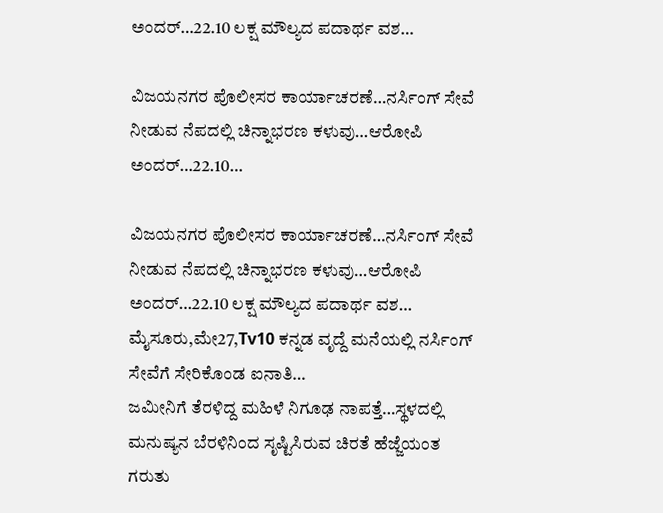ಅಂದರ್…22.10 ಲಕ್ಷ ಮೌಲ್ಯದ ಪದಾರ್ಥ ವಶ…

ವಿಜಯನಗರ ಪೊಲೀಸರ ಕಾರ್ಯಾಚರಣೆ…ನರ್ಸಿಂಗ್ ಸೇವೆ ನೀಡುವ ನೆಪದಲ್ಲಿ ಚಿನ್ನಾಭರಣ ಕಳುವು…ಆರೋಪಿ ಅಂದರ್…22.10…

ವಿಜಯನಗರ ಪೊಲೀಸರ ಕಾರ್ಯಾಚರಣೆ…ನರ್ಸಿಂಗ್ ಸೇವೆ ನೀಡುವ ನೆಪದಲ್ಲಿ ಚಿನ್ನಾಭರಣ ಕಳುವು…ಆರೋಪಿ ಅಂದರ್…22.10 ಲಕ್ಷ ಮೌಲ್ಯದ ಪದಾರ್ಥ ವಶ… ಮೈಸೂರು,ಮೇ27,Tv10 ಕನ್ನಡ ವೃದ್ದೆ ಮನೆಯಲ್ಲಿ ನರ್ಸಿಂಗ್ ಸೇವೆಗೆ ಸೇರಿಕೊಂಡ ಐನಾತಿ…
ಜಮೀನಿಗೆ ತೆರಳಿದ್ದ ಮಹಿಳೆ ನಿಗೂಢ ನಾಪತ್ತೆ…ಸ್ಥಳದಲ್ಲಿ ಮನುಷ್ಯನ ಬೆರಳಿನಿಂದ ಸೃಷ್ಟಿಸಿರುವ ಚಿರತೆ ಹೆಜ್ಜೆಯಂತ ಗರುತು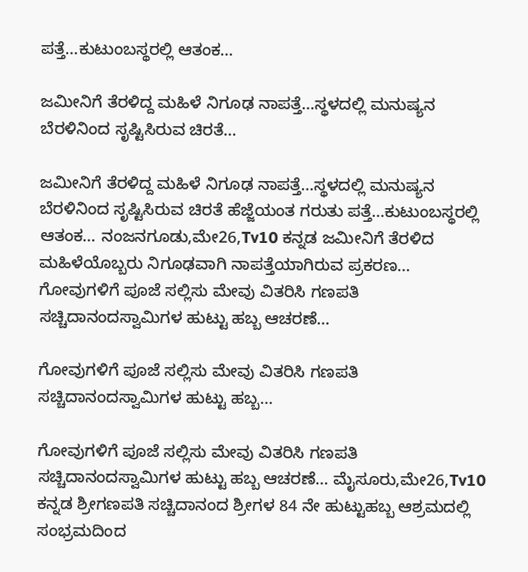ಪತ್ತೆ…ಕುಟುಂಬಸ್ಥರಲ್ಲಿ ಆತಂಕ…

ಜಮೀನಿಗೆ ತೆರಳಿದ್ದ ಮಹಿಳೆ ನಿಗೂಢ ನಾಪತ್ತೆ…ಸ್ಥಳದಲ್ಲಿ ಮನುಷ್ಯನ ಬೆರಳಿನಿಂದ ಸೃಷ್ಟಿಸಿರುವ ಚಿರತೆ…

ಜಮೀನಿಗೆ ತೆರಳಿದ್ದ ಮಹಿಳೆ ನಿಗೂಢ ನಾಪತ್ತೆ…ಸ್ಥಳದಲ್ಲಿ ಮನುಷ್ಯನ ಬೆರಳಿನಿಂದ ಸೃಷ್ಟಿಸಿರುವ ಚಿರತೆ ಹೆಜ್ಜೆಯಂತ ಗರುತು ಪತ್ತೆ…ಕುಟುಂಬಸ್ಥರಲ್ಲಿ ಆತಂಕ… ನಂಜನಗೂಡು,ಮೇ26,Tv10 ಕನ್ನಡ ಜಮೀನಿಗೆ ತೆರಳಿದ ಮಹಿಳೆಯೊಬ್ಬರು ನಿಗೂಢವಾಗಿ ನಾಪತ್ತೆಯಾಗಿರುವ ಪ್ರಕರಣ…
ಗೋವುಗಳಿಗೆ ಪೂಜೆ ಸಲ್ಲಿಸು ಮೇವು ವಿತರಿಸಿ ಗಣಪತಿ ಸಚ್ಚಿದಾನಂದಸ್ವಾಮಿಗಳ ಹುಟ್ಟು ಹಬ್ಬ ಆಚರಣೆ…

ಗೋವುಗಳಿಗೆ ಪೂಜೆ ಸಲ್ಲಿಸು ಮೇವು ವಿತರಿಸಿ ಗಣಪತಿ ಸಚ್ಚಿದಾನಂದಸ್ವಾಮಿಗಳ ಹುಟ್ಟು ಹಬ್ಬ…

ಗೋವುಗಳಿಗೆ ಪೂಜೆ ಸಲ್ಲಿಸು ಮೇವು ವಿತರಿಸಿ ಗಣಪತಿ ಸಚ್ಚಿದಾನಂದಸ್ವಾಮಿಗಳ ಹುಟ್ಟು ಹಬ್ಬ ಆಚರಣೆ… ಮೈಸೂರು,ಮೇ26,Tv10 ಕನ್ನಡ ಶ್ರೀಗಣಪತಿ ಸಚ್ಚಿದಾನಂದ ಶ್ರೀಗಳ 84 ನೇ ಹುಟ್ಟುಹಬ್ಬ ಆಶ್ರಮದಲ್ಲಿ ಸಂಭ್ರಮದಿಂದ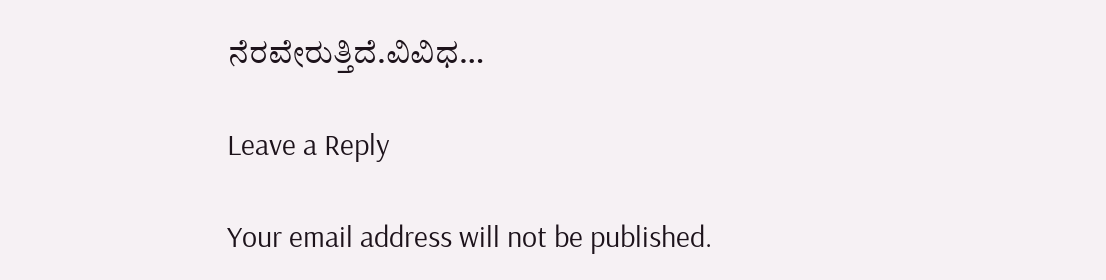ನೆರವೇರುತ್ತಿದೆ.ವಿವಿಧ…

Leave a Reply

Your email address will not be published.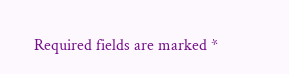Required fields are marked *